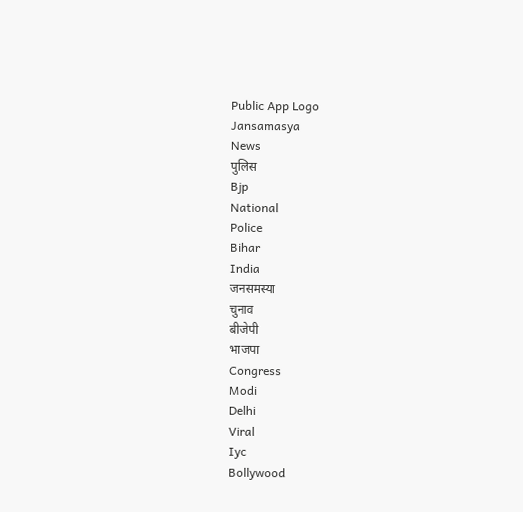Public App Logo
Jansamasya
News
पुलिस
Bjp
National
Police
Bihar
India
जनसमस्या
चुनाव
बीजेपी
भाजपा
Congress
Modi
Delhi
Viral
Iyc
Bollywood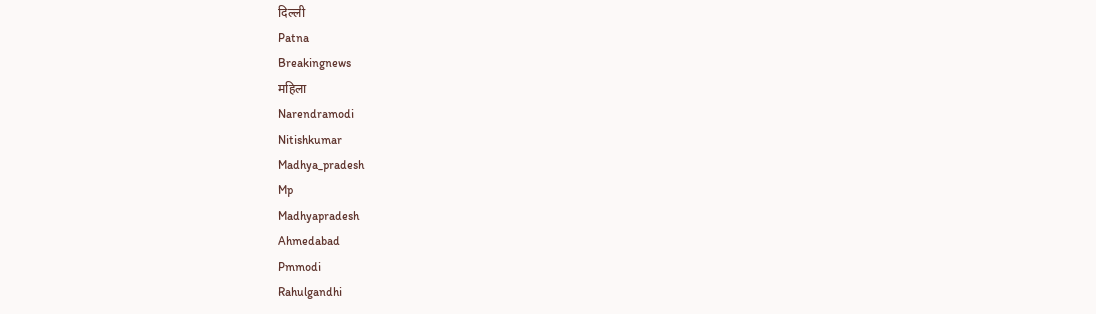दिल्ली
Patna
Breakingnews
महिला
Narendramodi
Nitishkumar
Madhya_pradesh
Mp
Madhyapradesh
Ahmedabad
Pmmodi
Rahulgandhi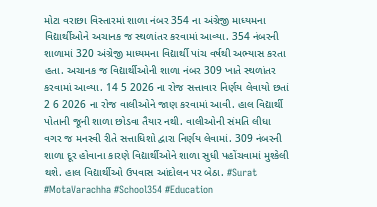મોટા વરાછા વિસ્તારમાં શાળા નંબર 354 ના અંગ્રેજી માધ્યમના વિદ્યાર્થીઓને અચાનક જ સ્થળાંતર કરવામાં આવ્યા. 354 નંબરની શાળામાં 320 અંગ્રેજી માધ્યમના વિદ્યાર્થી પાંચ વર્ષથી અભ્યાસ કરતા હતા. અચાનક જ વિદ્યાર્થીઓની શાળા નંબર 309 ખાતે સ્થળાંતર કરવામાં આવ્યા. 14 5 2026 ના રોજ સત્તાવાર નિર્ણય લેવાયો છતાં 2 6 2026 ના રોજ વાલીઓને જાણ કરવામાં આવી. હાલ વિદ્યાર્થી પોતાની જૂની શાળા છોડવા તૈયાર નથી. વાલીઓની સંમતિ લીધા વગર જ મનસ્વી રીતે સત્તાધિશો દ્વારા નિર્ણય લેવામાં. 309 નંબરની શાળા દૂર હોવાના કારણે વિદ્યાર્થીઓને શાળા સુધી પહોંચવામાં મુશ્કેલી થશે. હાલ વિદ્યાર્થીઓ ઉપવાસ આંદોલન પર બેઠા. #Surat #MotaVarachha #School354 #Education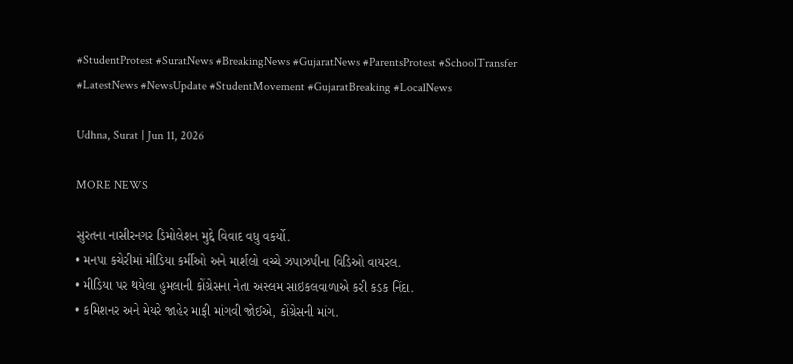#StudentProtest #SuratNews #BreakingNews #GujaratNews #ParentsProtest #SchoolTransfer #LatestNews #NewsUpdate #StudentMovement #GujaratBreaking #LocalNews

Udhna, Surat | Jun 11, 2026

MORE NEWS

સુરતના નાસીરનગર ડિમોલેશન મુદ્દે વિવાદ વધુ વકર્યો.
• મનપા કચેરીમાં મીડિયા કર્મીઓ અને માર્શલો વચ્ચે ઝપાઝપીના વિડિઓ વાયરલ.
• મીડિયા પર થયેલા હુમલાની કોંગ્રેસના નેતા અસ્લમ સાઇકલવાળાએ કરી કડક નિંદા.
• કમિશનર અને મેયરે જાહેર માફી માંગવી જોઈએ, કોંગ્રેસની માંગ.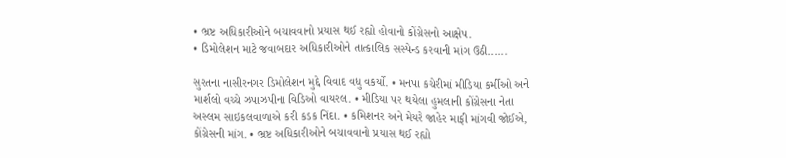• ભ્રષ્ટ અધિકારીઓને બચાવવાનો પ્રયાસ થઈ રહ્યો હોવાનો કોંગ્રેસનો આક્ષેપ.
• ડિમોલેશન માટે જવાબદાર અધિકારીઓને તાત્કાલિક સસ્પેન્ડ કરવાની માંગ ઉઠી......

સુરતના નાસીરનગર ડિમોલેશન મુદ્દે વિવાદ વધુ વકર્યો. • મનપા કચેરીમાં મીડિયા કર્મીઓ અને માર્શલો વચ્ચે ઝપાઝપીના વિડિઓ વાયરલ. • મીડિયા પર થયેલા હુમલાની કોંગ્રેસના નેતા અસ્લમ સાઇકલવાળાએ કરી કડક નિંદા. • કમિશનર અને મેયરે જાહેર માફી માંગવી જોઈએ, કોંગ્રેસની માંગ. • ભ્રષ્ટ અધિકારીઓને બચાવવાનો પ્રયાસ થઈ રહ્યો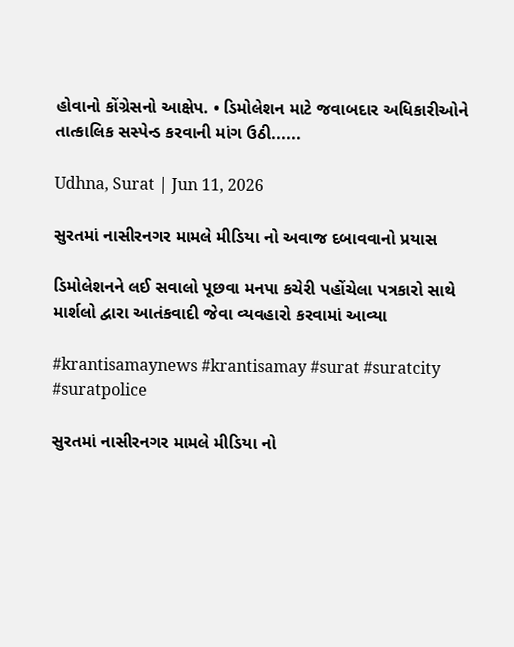હોવાનો કોંગ્રેસનો આક્ષેપ. • ડિમોલેશન માટે જવાબદાર અધિકારીઓને તાત્કાલિક સસ્પેન્ડ કરવાની માંગ ઉઠી......

Udhna, Surat | Jun 11, 2026

સુરતમાં નાસીરનગર મામલે મીડિયા નો અવાજ દબાવવાનો પ્રયાસ

ડિમોલેશનને લઈ સવાલો પૂછવા મનપા કચેરી પહોંચેલા પત્રકારો સાથે માર્શલો દ્વારા આતંકવાદી જેવા વ્યવહારો કરવામાં આવ્યા

#krantisamaynews #krantisamay #surat #suratcity #suratpolice

સુરતમાં નાસીરનગર મામલે મીડિયા નો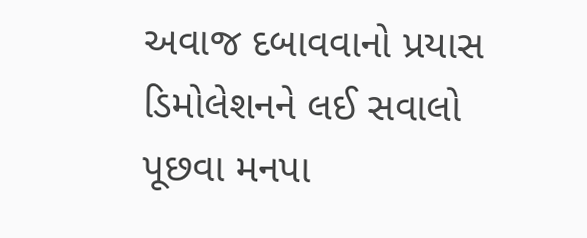અવાજ દબાવવાનો પ્રયાસ ડિમોલેશનને લઈ સવાલો પૂછવા મનપા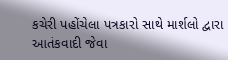કચેરી પહોંચેલા પત્રકારો સાથે માર્શલો દ્વારા આતંકવાદી જેવા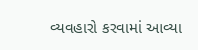વ્યવહારો કરવામાં આવ્યા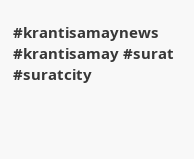#krantisamaynews #krantisamay #surat #suratcity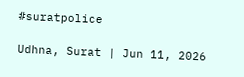#suratpolice

Udhna, Surat | Jun 11, 2026